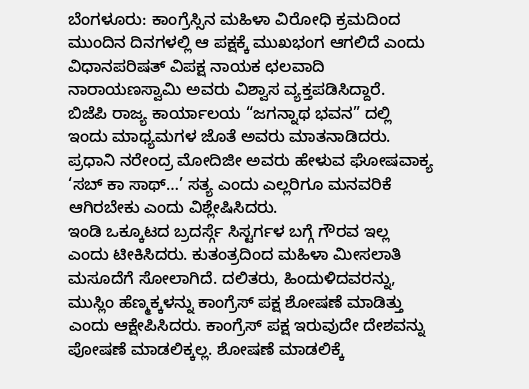ಬೆಂಗಳೂರು: ಕಾಂಗ್ರೆಸ್ಸಿನ ಮಹಿಳಾ ವಿರೋಧಿ ಕ್ರಮದಿಂದ ಮುಂದಿನ ದಿನಗಳಲ್ಲಿ ಆ ಪಕ್ಷಕ್ಕೆ ಮುಖಭಂಗ ಆಗಲಿದೆ ಎಂದು ವಿಧಾನಪರಿಷತ್ ವಿಪಕ್ಷ ನಾಯಕ ಛಲವಾದಿ ನಾರಾಯಣಸ್ವಾಮಿ ಅವರು ವಿಶ್ವಾಸ ವ್ಯಕ್ತಪಡಿಸಿದ್ದಾರೆ.
ಬಿಜೆಪಿ ರಾಜ್ಯ ಕಾರ್ಯಾಲಯ “ಜಗನ್ನಾಥ ಭವನ” ದಲ್ಲಿ ಇಂದು ಮಾಧ್ಯಮಗಳ ಜೊತೆ ಅವರು ಮಾತನಾಡಿದರು. ಪ್ರಧಾನಿ ನರೇಂದ್ರ ಮೋದಿಜೀ ಅವರು ಹೇಳುವ ಘೋಷವಾಕ್ಯ ‘ಸಬ್ ಕಾ ಸಾಥ್…’ ಸತ್ಯ ಎಂದು ಎಲ್ಲರಿಗೂ ಮನವರಿಕೆ ಆಗಿರಬೇಕು ಎಂದು ವಿಶ್ಲೇಷಿಸಿದರು.
ಇಂಡಿ ಒಕ್ಕೂಟದ ಬ್ರದರ್ಸ್ಗೆ ಸಿಸ್ಟರ್ಗಳ ಬಗ್ಗೆ ಗೌರವ ಇಲ್ಲ ಎಂದು ಟೀಕಿಸಿದರು. ಕುತಂತ್ರದಿಂದ ಮಹಿಳಾ ಮೀಸಲಾತಿ ಮಸೂದೆಗೆ ಸೋಲಾಗಿದೆ. ದಲಿತರು, ಹಿಂದುಳಿದವರನ್ನು, ಮುಸ್ಲಿಂ ಹೆಣ್ಮಕ್ಕಳನ್ನು ಕಾಂಗ್ರೆಸ್ ಪಕ್ಷ ಶೋಷಣೆ ಮಾಡಿತ್ತು ಎಂದು ಆಕ್ಷೇಪಿಸಿದರು. ಕಾಂಗ್ರೆಸ್ ಪಕ್ಷ ಇರುವುದೇ ದೇಶವನ್ನು ಪೋಷಣೆ ಮಾಡಲಿಕ್ಕಲ್ಲ. ಶೋಷಣೆ ಮಾಡಲಿಕ್ಕೆ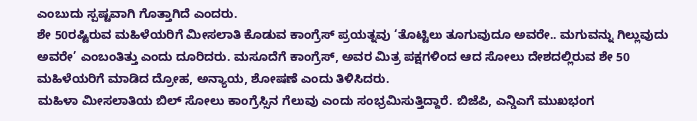ಎಂಬುದು ಸ್ಪಷ್ಟವಾಗಿ ಗೊತ್ತಾಗಿದೆ ಎಂದರು.
ಶೇ 50ರಷ್ಟಿರುವ ಮಹಿಳೆಯರಿಗೆ ಮೀಸಲಾತಿ ಕೊಡುವ ಕಾಂಗ್ರೆಸ್ ಪ್ರಯತ್ನವು ‘ತೊಟ್ಟಿಲು ತೂಗುವುದೂ ಅವರೇ.. ಮಗುವನ್ನು ಗಿಲ್ಲುವುದು ಅವರೇ’ ಎಂಬಂತಿತ್ತು ಎಂದು ದೂರಿದರು. ಮಸೂದೆಗೆ ಕಾಂಗ್ರೆಸ್, ಅವರ ಮಿತ್ರ ಪಕ್ಷಗಳಿಂದ ಆದ ಸೋಲು ದೇಶದಲ್ಲಿರುವ ಶೇ 50 ಮಹಿಳೆಯರಿಗೆ ಮಾಡಿದ ದ್ರೋಹ, ಅನ್ಯಾಯ, ಶೋಷಣೆ ಎಂದು ತಿಳಿಸಿದರು.
ಮಹಿಳಾ ಮೀಸಲಾತಿಯ ಬಿಲ್ ಸೋಲು ಕಾಂಗ್ರೆಸ್ಸಿನ ಗೆಲುವು ಎಂದು ಸಂಭ್ರಮಿಸುತ್ತಿದ್ದಾರೆ. ಬಿಜೆಪಿ, ಎನ್ಡಿಎಗೆ ಮುಖಭಂಗ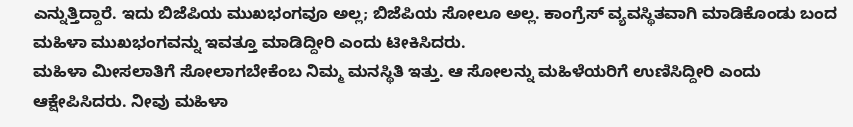ಎನ್ನುತ್ತಿದ್ದಾರೆ. ಇದು ಬಿಜೆಪಿಯ ಮುಖಭಂಗವೂ ಅಲ್ಲ; ಬಿಜೆಪಿಯ ಸೋಲೂ ಅಲ್ಲ. ಕಾಂಗ್ರೆಸ್ ವ್ಯವಸ್ಥಿತವಾಗಿ ಮಾಡಿಕೊಂಡು ಬಂದ ಮಹಿಳಾ ಮುಖಭಂಗವನ್ನು ಇವತ್ತೂ ಮಾಡಿದ್ದೀರಿ ಎಂದು ಟೀಕಿಸಿದರು.
ಮಹಿಳಾ ಮೀಸಲಾತಿಗೆ ಸೋಲಾಗಬೇಕೆಂಬ ನಿಮ್ಮ ಮನಸ್ಥಿತಿ ಇತ್ತು. ಆ ಸೋಲನ್ನು ಮಹಿಳೆಯರಿಗೆ ಉಣಿಸಿದ್ದೀರಿ ಎಂದು ಆಕ್ಷೇಪಿಸಿದರು. ನೀವು ಮಹಿಳಾ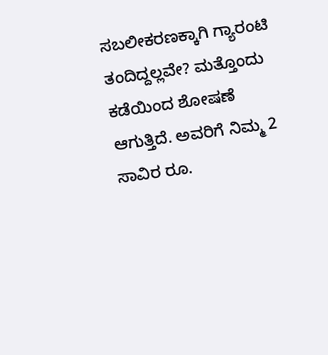ಸಬಲೀಕರಣಕ್ಕಾಗಿ ಗ್ಯಾರಂಟಿ ತಂದಿದ್ದಲ್ಲವೇ? ಮತ್ತೊಂದು ಕಡೆಯಿಂದ ಶೋಷಣೆ ಆಗುತ್ತಿದೆ. ಅವರಿಗೆ ನಿಮ್ಮ 2 ಸಾವಿರ ರೂ.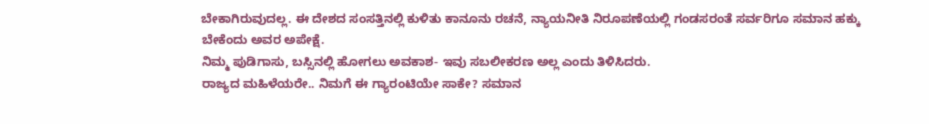ಬೇಕಾಗಿರುವುದಲ್ಲ. ಈ ದೇಶದ ಸಂಸತ್ತಿನಲ್ಲಿ ಕುಳಿತು ಕಾನೂನು ರಚನೆ, ನ್ಯಾಯನೀತಿ ನಿರೂಪಣೆಯಲ್ಲಿ ಗಂಡಸರಂತೆ ಸರ್ವರಿಗೂ ಸಮಾನ ಹಕ್ಕು ಬೇಕೆಂದು ಅವರ ಅಪೇಕ್ಷೆ.
ನಿಮ್ಮ ಪುಡಿಗಾಸು, ಬಸ್ಸಿನಲ್ಲಿ ಹೋಗಲು ಅವಕಾಶ- ಇವು ಸಬಲೀಕರಣ ಅಲ್ಲ ಎಂದು ತಿಳಿಸಿದರು.
ರಾಜ್ಯದ ಮಹಿಳೆಯರೇ.. ನಿಮಗೆ ಈ ಗ್ಯಾರಂಟಿಯೇ ಸಾಕೇ? ಸಮಾನ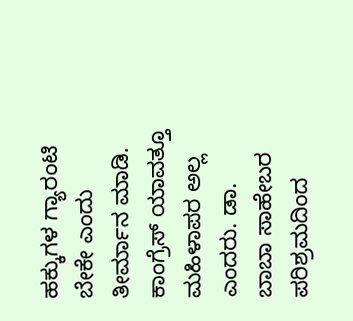ಹಕ್ಕುಗಳ ಗ್ಯಾರಂಟಿ ಬೇಕೇ ಎಂದು ತೀರ್ಮಾನ ಮಾಡಿ. ಕಾಂಗ್ರೆಸ್ ಯಾವತ್ತೂ ಮಹಿಳಾಪರ ಅಲ್ಲ ಎಂದರು. ಡಾ. ಬಾಬಾ ಸಾಹೇಬರ ಪರಿಶ್ರಮದಿಂದ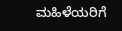ಮಹಿಳೆಯರಿಗೆ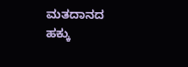ಮತದಾನದ ಹಕ್ಕು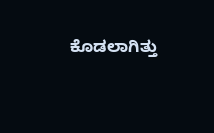ಕೊಡಲಾಗಿತ್ತು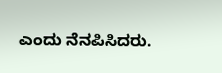ಎಂದು ನೆನಪಿಸಿದರು.